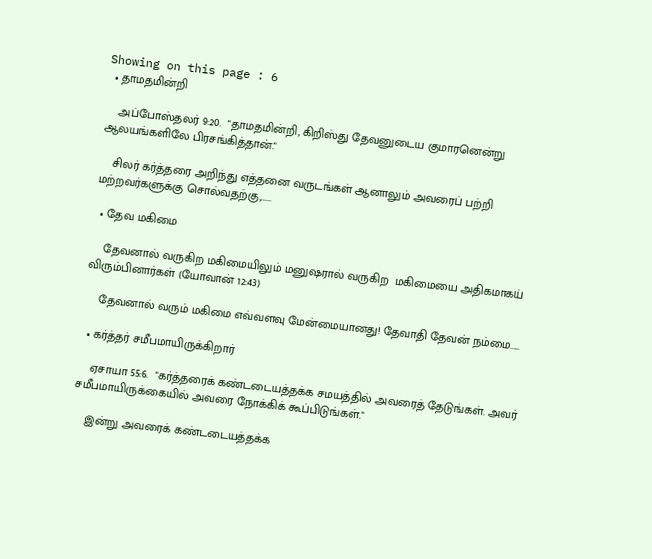Showing on this page : 6
  • தாமதமின்றி

    அப்போஸ்தலர் 9:20.  "தாமதமின்றி, கிறிஸ்து தேவனுடைய குமாரனென்று ஆலயங்களிலே பிரசங்கித்தான்."

    சிலர் கர்த்தரை அறிந்து எத்தனை வருடங்கள் ஆனாலும் அவரைப் பற்றி மற்றவர்களுக்கு சொல்வதற்கு,.....

  • தேவ மகிமை

    தேவனால் வருகிற மகிமையிலும் மனுஷரால் வருகிற  மகிமையை அதிகமாகய் விரும்பினார்கள் (யோவான் 12:43)

    தேவனால் வரும் மகிமை எவ்வளவு மேன்மையானது! தேவாதி தேவன் நம்மை.....

  • கர்த்தர் சமீபமாயிருக்கிறார்

    ஏசாயா 55:6.  "கர்த்தரைக் கண்டடையத்தக்க சமயத்தில் அவரைத் தேடுங்கள். அவர் சமீபமாயிருக்கையில் அவரை நோக்கிக் கூப்பிடுங்கள்."

    இன்று அவரைக் கண்டடையத்தக்க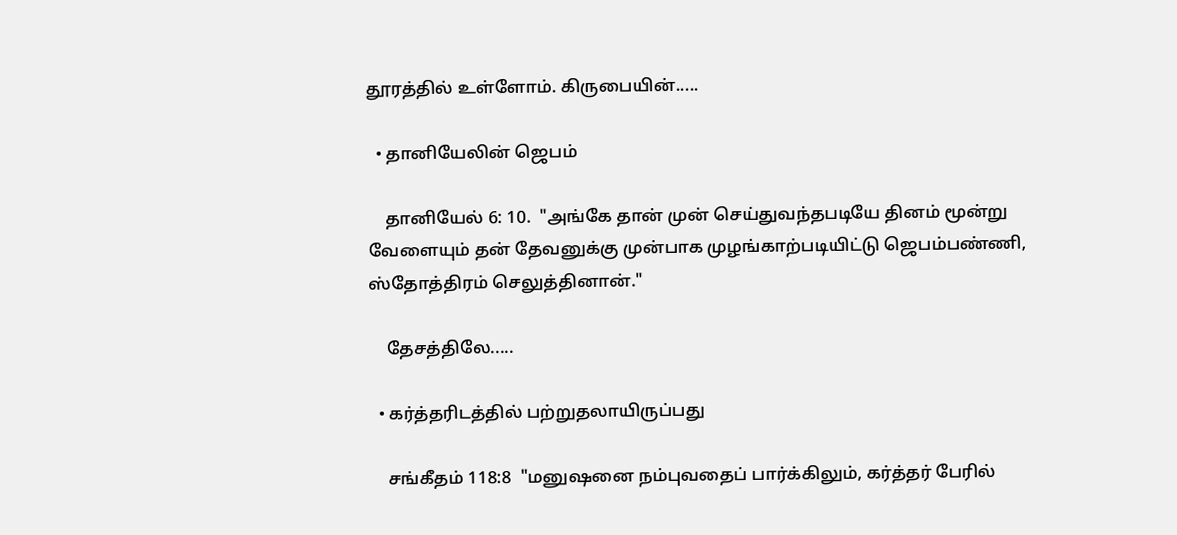தூரத்தில் உள்ளோம். கிருபையின்.....

  • தானியேலின் ஜெபம்

    தானியேல் 6: 10.  "அங்கே தான் முன் செய்துவந்தபடியே தினம் மூன்று வேளையும் தன் தேவனுக்கு முன்பாக முழங்காற்படியிட்டு ஜெபம்பண்ணி, ஸ்தோத்திரம் செலுத்தினான்."

    தேசத்திலே.....

  • கர்த்தரிடத்தில் பற்றுதலாயிருப்பது

    சங்கீதம் 118:8  "மனுஷனை நம்புவதைப் பார்க்கிலும், கர்த்தர் பேரில்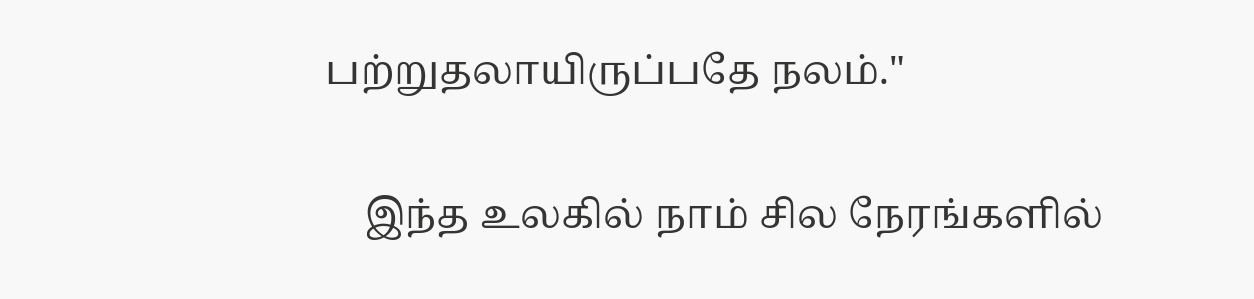பற்றுதலாயிருப்பதே நலம்."

    இந்த உலகில் நாம் சில நேரங்களில்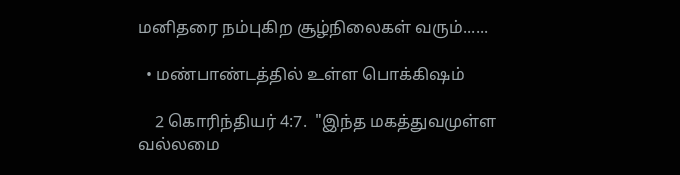மனிதரை நம்புகிற சூழ்நிலைகள் வரும்......

  • மண்பாண்டத்தில் உள்ள பொக்கிஷம்

    2 கொரிந்தியர் 4:7.  "இந்த மகத்துவமுள்ள வல்லமை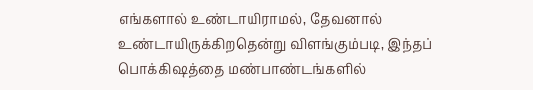எங்களால் உண்டாயிராமல், தேவனால் உண்டாயிருக்கிறதென்று விளங்கும்படி, இந்தப் பொக்கிஷத்தை மண்பாண்டங்களில்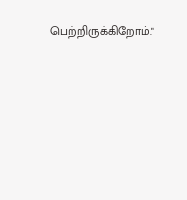பெற்றிருக்கிறோம்."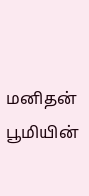மனிதன் பூமியின்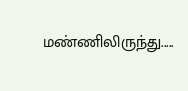மண்ணிலிருந்து.....